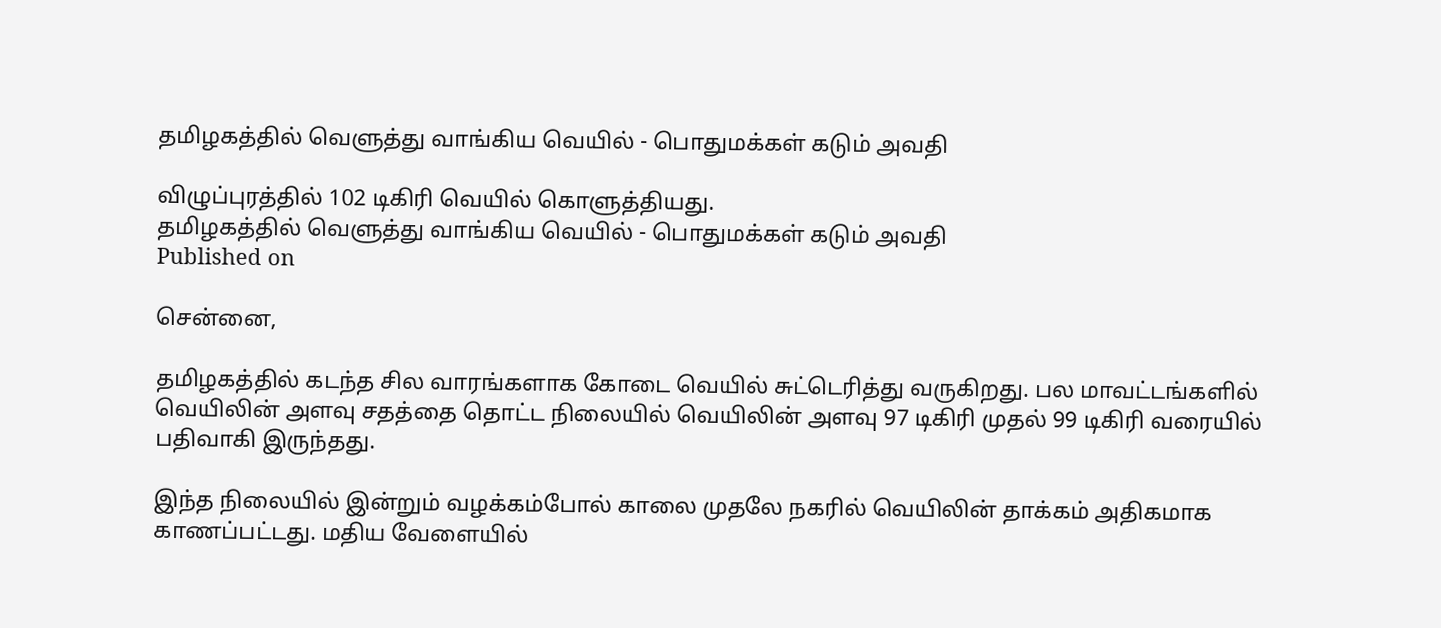தமிழகத்தில் வெளுத்து வாங்கிய வெயில் - பொதுமக்கள் கடும் அவதி

விழுப்புரத்தில் 102 டிகிரி வெயில் கொளுத்தியது.
தமிழகத்தில் வெளுத்து வாங்கிய வெயில் - பொதுமக்கள் கடும் அவதி
Published on

சென்னை,

தமிழகத்தில் கடந்த சில வாரங்களாக கோடை வெயில் சுட்டெரித்து வருகிறது. பல மாவட்டங்களில் வெயிலின் அளவு சதத்தை தொட்ட நிலையில் வெயிலின் அளவு 97 டிகிரி முதல் 99 டிகிரி வரையில் பதிவாகி இருந்தது.

இந்த நிலையில் இன்றும் வழக்கம்போல் காலை முதலே நகரில் வெயிலின் தாக்கம் அதிகமாக காணப்பட்டது. மதிய வேளையில்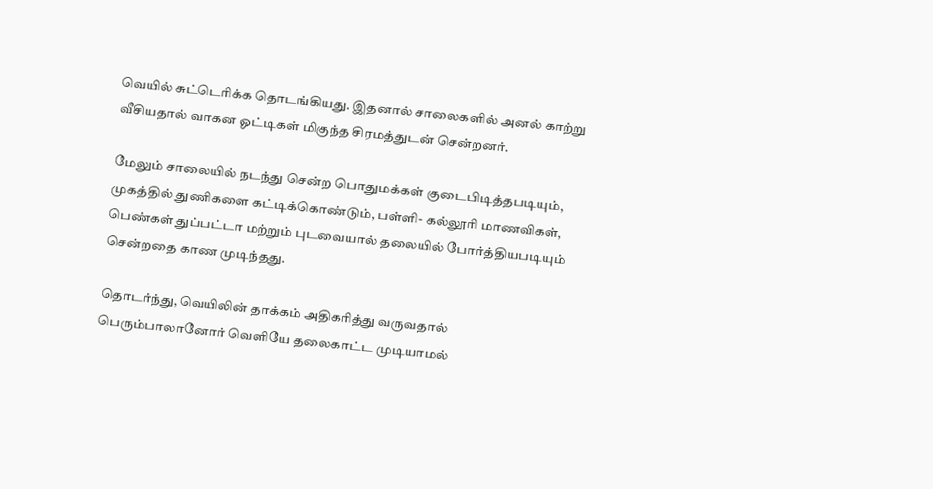வெயில் சுட்டெரிக்க தொடங்கியது. இதனால் சாலைகளில் அனல் காற்று வீசியதால் வாகன ஓட்டிகள் மிகுந்த சிரமத்துடன் சென்றனர்.

மேலும் சாலையில் நடந்து சென்ற பொதுமக்கள் குடைபிடித்தபடியும், முகத்தில் துணிகளை கட்டிக்கொண்டும், பள்ளி- கல்லூரி மாணவிகள், பெண்கள் துப்பட்டா மற்றும் புடவையால் தலையில் போர்த்தியபடியும் சென்றதை காண முடிந்தது.

தொடர்ந்து, வெயிலின் தாக்கம் அதிகரித்து வருவதால் பெரும்பாலானோர் வெளியே தலைகாட்ட முடியாமல்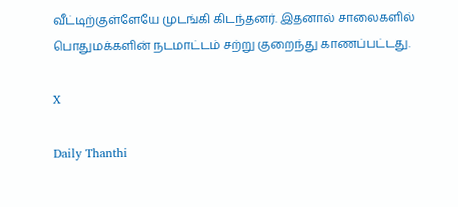வீட்டிற்குள்ளேயே முடங்கி கிடந்தனர். இதனால் சாலைகளில் பொதுமக்களின் நடமாட்டம் சற்று குறைந்து காணப்பட்டது.

X

Daily Thanthi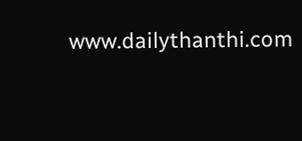www.dailythanthi.com